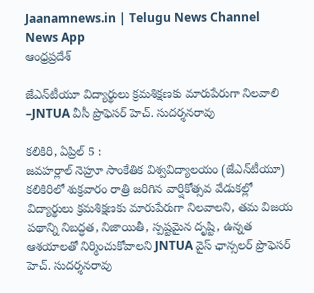Jaanamnews.in | Telugu News Channel News App
ఆంధ్రప్రదేశ్

జేఎన్‌టీయూ విద్యార్థులు క్రమశిక్షణకు మారుపేరుగా నిలవాలి –JNTUA వీసీ ప్రొఫెసర్ హెచ్. సుదర్శనరావు

కలికిరి, ఏప్రిల్ 5 :
జవహర్లాల్ నెహ్రూ సాంకేతిక విశ్వవిద్యాలయం (జేఎన్‌టీయూ) కలికిరిలో శుక్రవారం రాత్రి జరిగిన వార్షికోత్సవ వేడుకల్లో విద్యార్థులు క్రమశిక్షణకు మారుపేరుగా నిలవాలని, తమ విజయ పథాన్ని నిబద్ధత, నిజాయితీ, స్పష్టమైన దృష్టి, ఉన్నత ఆశయాలతో నిర్మించుకోవాలని JNTUA వైస్ ఛాన్సలర్ ప్రొఫెసర్ హెచ్. సుదర్శనరావు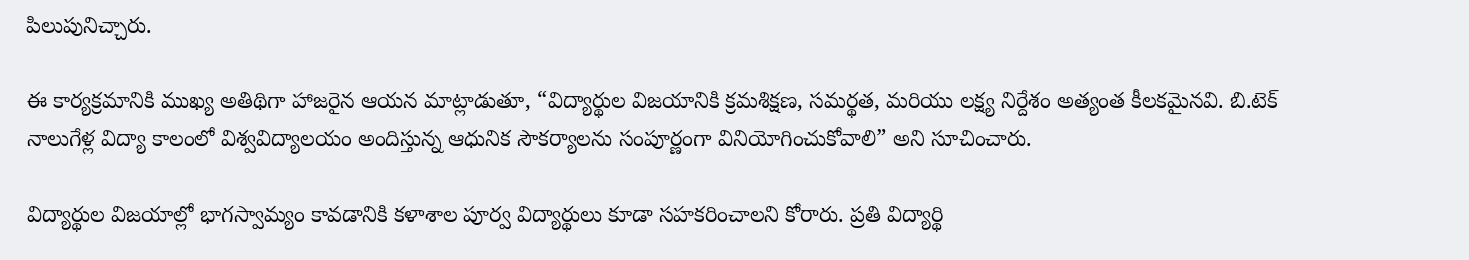పిలుపునిచ్చారు.

ఈ కార్యక్రమానికి ముఖ్య అతిథిగా హాజరైన ఆయన మాట్లాడుతూ, “విద్యార్థుల విజయానికి క్రమశిక్షణ, సమర్థత, మరియు లక్ష్య నిర్దేశం అత్యంత కీలకమైనవి. బి.టెక్ నాలుగేళ్ల విద్యా కాలంలో విశ్వవిద్యాలయం అందిస్తున్న ఆధునిక సౌకర్యాలను సంపూర్ణంగా వినియోగించుకోవాలి” అని సూచించారు.

విద్యార్థుల విజయాల్లో భాగస్వామ్యం కావడానికి కళాశాల పూర్వ విద్యార్థులు కూడా సహకరించాలని కోరారు. ప్రతి విద్యార్థి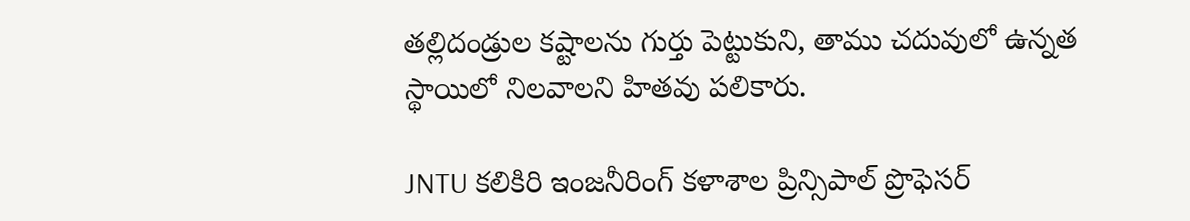తల్లిదండ్రుల కష్టాలను గుర్తు పెట్టుకుని, తాము చదువులో ఉన్నత స్థాయిలో నిలవాలని హితవు పలికారు.

JNTU కలికిరి ఇంజనీరింగ్ కళాశాల ప్రిన్సిపాల్ ప్రొఫెసర్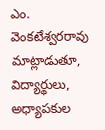ఎం. వెంకటేశ్వరరావు మాట్లాడుతూ, విద్యార్థులు, అధ్యాపకుల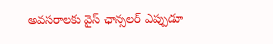అవసరాలకు వైస్ ఛాన్సలర్ ఎప్పుడూ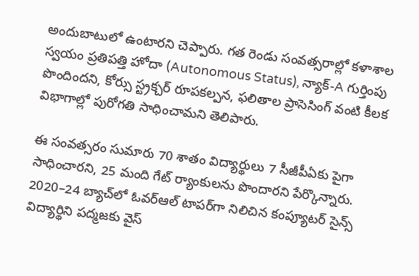అందుబాటులో ఉంటారని చెప్పారు. గత రెండు సంవత్సరాల్లో కళాశాల స్వయం ప్రతిపత్తి హోదా (Autonomous Status), న్యాక్-A గుర్తింపు పొందిందని, కోర్సు స్ట్రక్చర్ రూపకల్పన, ఫలితాల ప్రాసెసింగ్ వంటి కీలక విభాగాల్లో పురోగతి సాధించామని తెలిపారు.

ఈ సంవత్సరం సుమారు 70 శాతం విద్యార్థులు 7 సీజీపీఏకు పైగా సాధించారని, 25 మంది గేట్ ర్యాంకులను పొందారని పేర్కొన్నారు. 2020–24 బ్యాచ్‌లో ఓవర్‌ఆల్ టాపర్‌గా నిలిచిన కంప్యూటర్ సైన్స్ విద్యార్థిని పద్మజకు వైస్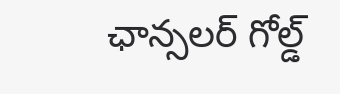ఛాన్సలర్ గోల్డ్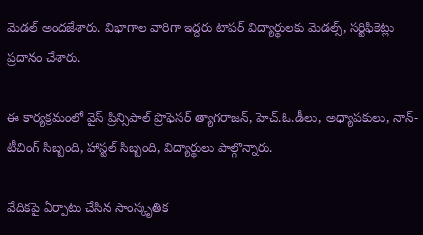మెడల్ అందజేశారు. విభాగాల వారిగా ఇద్దరు టాపర్ విద్యార్థులకు మెడల్స్, సర్టిఫికెట్లు ప్రదానం చేశారు.

ఈ కార్యక్రమంలో వైస్ ప్రిన్సిపాల్ ప్రొఫెసర్ త్యాగరాజన్, హెచ్.ఓ.డీలు, అధ్యాపకులు, నాన్-టీచింగ్ సిబ్బంది, హాస్టల్ సిబ్బంది, విద్యార్థులు పాల్గొన్నారు.

వేదికపై ఏర్పాటు చేసిన సాంస్కృతిక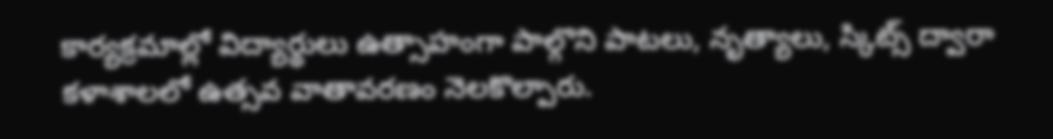కార్యక్రమాల్లో విద్యార్థులు ఉత్సాహంగా పాల్గొని పాటలు, నృత్యాలు, స్కిట్స్ ద్వారా కళాశాలలో ఉత్సవ వాతావరణం నెలకొల్పారు.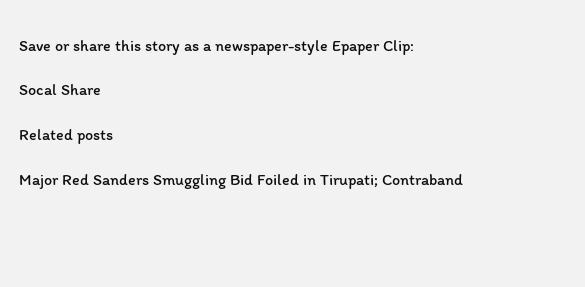Save or share this story as a newspaper-style Epaper Clip:

Socal Share

Related posts

Major Red Sanders Smuggling Bid Foiled in Tirupati; Contraband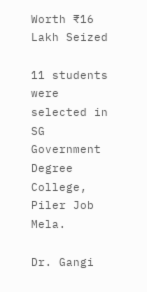Worth ₹16 Lakh Seized

11 students were selected in SG Government Degree College, Piler Job Mela.

Dr. Gangi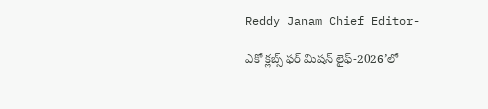Reddy Janam Chief Editor-

ఎకో క్లబ్స్ ఫర్ మిషన్ లైఫ్-2026’లో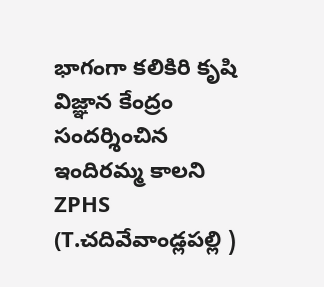భాగంగా కలికిరి కృషి విజ్ఞాన కేంద్రం సందర్శించిన ఇందిరమ్మ కాలని ZPHS (T.చదివేవాండ్లపల్లి )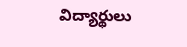విద్యార్థులు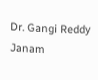Dr. Gangi Reddy Janam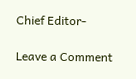Chief Editor-

Leave a Comment